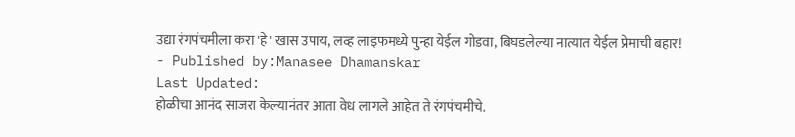उद्या रंगपंचमीला करा 'हे' खास उपाय, लव्ह लाइफमध्ये पुन्हा येईल गोडवा, बिघडलेल्या नात्यात येईल प्रेमाची बहार!
- Published by:Manasee Dhamanskar
Last Updated:
होळीचा आनंद साजरा केल्यानंतर आता वेध लागले आहेत ते रंगपंचमीचे.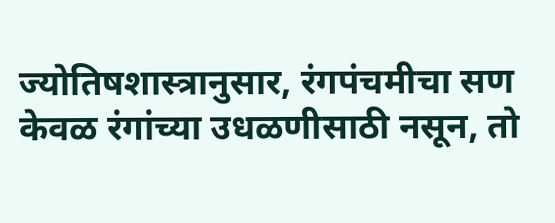ज्योतिषशास्त्रानुसार, रंगपंचमीचा सण केवळ रंगांच्या उधळणीसाठी नसून, तो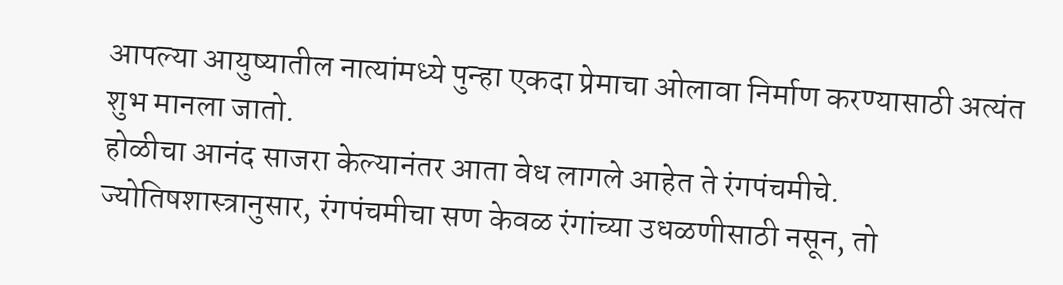आपल्या आयुष्यातील नात्यांमध्ये पुन्हा एकदा प्रेमाचा ओलावा निर्माण करण्यासाठी अत्यंत शुभ मानला जातो.
होळीचा आनंद साजरा केल्यानंतर आता वेध लागले आहेत ते रंगपंचमीचे. ज्योतिषशास्त्रानुसार, रंगपंचमीचा सण केवळ रंगांच्या उधळणीसाठी नसून, तो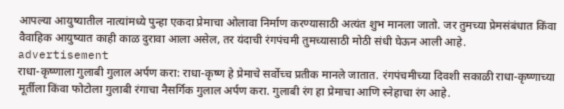आपल्या आयुष्यातील नात्यांमध्ये पुन्हा एकदा प्रेमाचा ओलावा निर्माण करण्यासाठी अत्यंत शुभ मानला जातो. जर तुमच्या प्रेमसंबंधात किंवा वैवाहिक आयुष्यात काही काळ दुरावा आला असेल, तर यंदाची रंगपंचमी तुमच्यासाठी मोठी संधी घेऊन आली आहे.
advertisement
राधा-कृष्णाला गुलाबी गुलाल अर्पण करा: राधा-कृष्ण हे प्रेमाचे सर्वोच्च प्रतीक मानले जातात. रंगपंचमीच्या दिवशी सकाळी राधा-कृष्णाच्या मूर्तीला किंवा फोटोला गुलाबी रंगाचा नैसर्गिक गुलाल अर्पण करा. गुलाबी रंग हा प्रेमाचा आणि स्नेहाचा रंग आहे.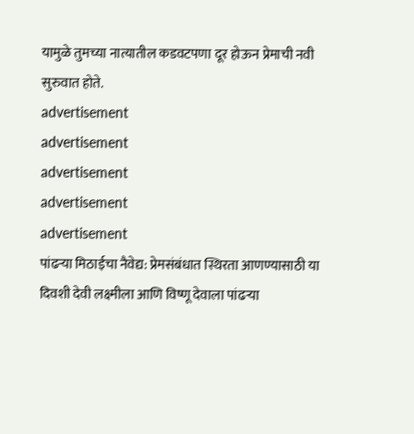यामुळे तुमच्या नात्यातील कडवटपणा दूर होऊन प्रेमाची नवी सुरुवात होते.
advertisement
advertisement
advertisement
advertisement
advertisement
पांढऱ्या मिठाईचा नैवेद्य: प्रेमसंबंधात स्थिरता आणण्यासाठी या दिवशी देवी लक्ष्मीला आणि विष्णू देवाला पांढऱ्या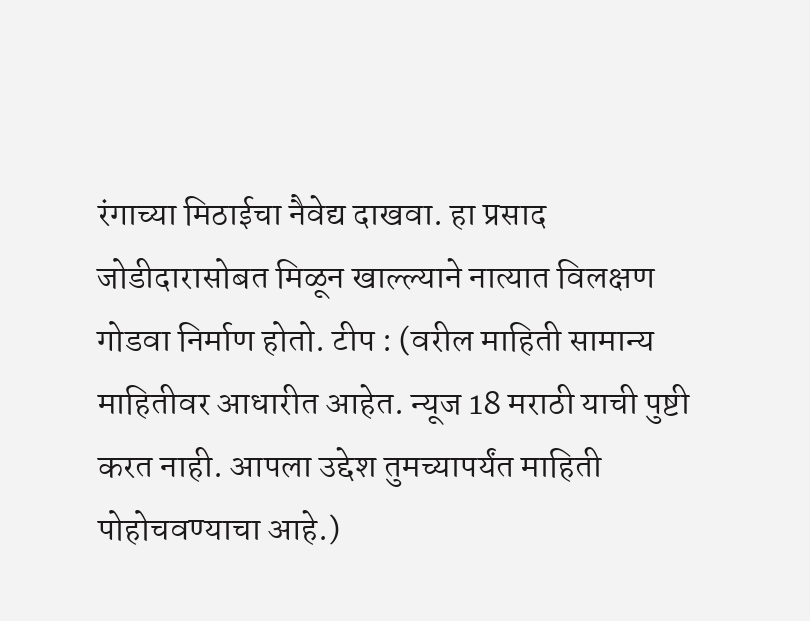रंगाच्या मिठाईचा नैवेद्य दाखवा. हा प्रसाद जोडीदारासोबत मिळून खाल्ल्याने नात्यात विलक्षण गोडवा निर्माण होतो. टीप : (वरील माहिती सामान्य माहितीवर आधारीत आहेत. न्यूज 18 मराठी याची पुष्टी करत नाही. आपला उद्देश तुमच्यापर्यंत माहिती पोहोचवण्याचा आहे.)